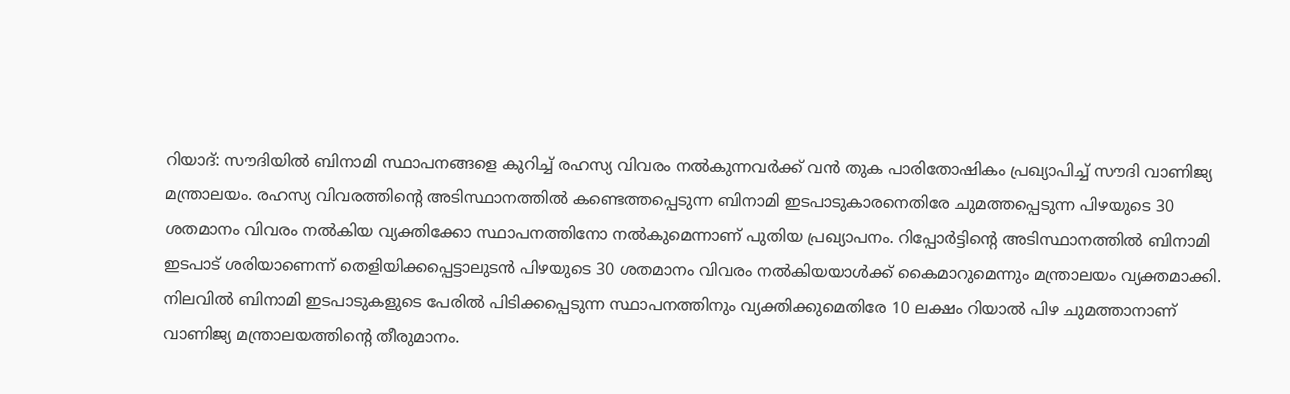റിയാദ്: സൗദിയിൽ ബിനാമി സ്ഥാപനങ്ങളെ കുറിച്ച് രഹസ്യ വിവരം നൽകുന്നവർക്ക് വൻ തുക പാരിതോഷികം പ്രഖ്യാപിച്ച് സൗദി വാണിജ്യ മന്ത്രാലയം. രഹസ്യ വിവരത്തിന്റെ അടിസ്ഥാനത്തിൽ കണ്ടെത്തപ്പെടുന്ന ബിനാമി ഇടപാടുകാരനെതിരേ ചുമത്തപ്പെടുന്ന പിഴയുടെ 30 ശതമാനം വിവരം നൽകിയ വ്യക്തിക്കോ സ്ഥാപനത്തിനോ നൽകുമെന്നാണ് പുതിയ പ്രഖ്യാപനം. റിപ്പോർട്ടിന്റെ അടിസ്ഥാനത്തിൽ ബിനാമി ഇടപാട് ശരിയാണെന്ന് തെളിയിക്കപ്പെട്ടാലുടൻ പിഴയുടെ 30 ശതമാനം വിവരം നൽകിയയാൾക്ക് കൈമാറുമെന്നും മന്ത്രാലയം വ്യക്തമാക്കി.
നിലവിൽ ബിനാമി ഇടപാടുകളുടെ പേരിൽ പിടിക്കപ്പെടുന്ന സ്ഥാപനത്തിനും വ്യക്തിക്കുമെതിരേ 10 ലക്ഷം റിയാൽ പിഴ ചുമത്താനാണ് വാണിജ്യ മന്ത്രാലയത്തിന്റെ തീരുമാനം.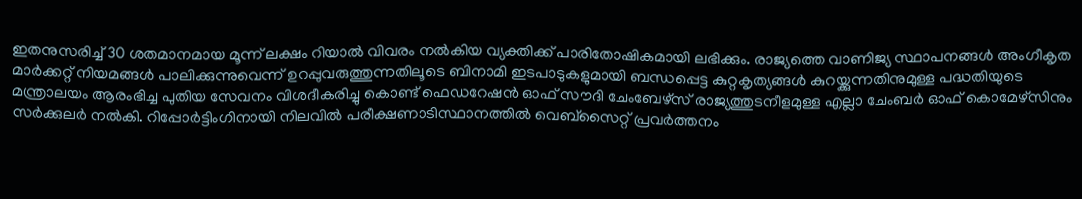ഇതനുസരിച്ച് 30 ശതമാനമായ മൂന്ന് ലക്ഷം റിയാൽ വിവരം നൽകിയ വ്യക്തിക്ക് പാരിതോഷികമായി ലഭിക്കും. രാജ്യത്തെ വാണിജ്യ സ്ഥാപനങ്ങൾ അംഗീകൃത മാർക്കറ്റ് നിയമങ്ങൾ പാലിക്കുന്നുവെന്ന് ഉറപ്പുവരുത്തുന്നതിലൂടെ ബിനാമി ഇടപാടുകളുമായി ബന്ധപ്പെട്ട കുറ്റകൃത്യങ്ങൾ കുറയ്ക്കുന്നതിനുമുള്ള പദ്ധതിയുടെ
മന്ത്രാലയം ആരംഭിച്ച പുതിയ സേവനം വിശദീകരിച്ചു കൊണ്ട് ഫെഡറേഷൻ ഓഫ് സൗദി ചേംബേഴ്സ് രാജ്യത്തുടനീളമുള്ള എല്ലാ ചേംബർ ഓഫ് കൊമേഴ്സിനും സർക്കുലർ നൽകി. റിപ്പോർട്ടിംഗിനായി നിലവിൽ പരീക്ഷണാടിസ്ഥാനത്തിൽ വെബ്സൈറ്റ് പ്രവർത്തനം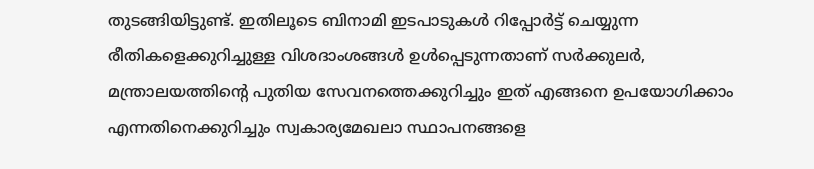തുടങ്ങിയിട്ടുണ്ട്. ഇതിലൂടെ ബിനാമി ഇടപാടുകൾ റിപ്പോർട്ട് ചെയ്യുന്ന രീതികളെക്കുറിച്ചുള്ള വിശദാംശങ്ങൾ ഉൾപ്പെടുന്നതാണ് സർക്കുലർ, മന്ത്രാലയത്തിന്റെ പുതിയ സേവനത്തെക്കുറിച്ചും ഇത് എങ്ങനെ ഉപയോഗിക്കാം എന്നതിനെക്കുറിച്ചും സ്വകാര്യമേഖലാ സ്ഥാപനങ്ങളെ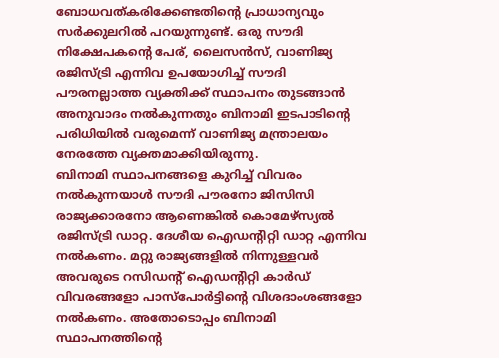ബോധവത്കരിക്കേണ്ടതിന്റെ പ്രാധാന്യവും സർക്കുലറിൽ പറയുന്നുണ്ട്. ഒരു സൗദി നിക്ഷേപകന്റെ പേര്, ലൈസൻസ്, വാണിജ്യ രജിസ്ട്രി എന്നിവ ഉപയോഗിച്ച് സൗദി പൗരനല്ലാത്ത വ്യക്തിക്ക് സ്ഥാപനം തുടങ്ങാൻ അനുവാദം നൽകുന്നതും ബിനാമി ഇടപാടിന്റെ പരിധിയിൽ വരുമെന്ന് വാണിജ്യ മന്ത്രാലയം നേരത്തേ വ്യക്തമാക്കിയിരുന്നു.
ബിനാമി സ്ഥാപനങ്ങളെ കുറിച്ച് വിവരം നൽകുന്നയാൾ സൗദി പൗരനോ ജിസിസി രാജ്യക്കാരനോ ആണെങ്കിൽ കൊമേഴ്സ്യൽ രജിസ്ട്രി ഡാറ്റ. ദേശീയ ഐഡന്റിറ്റി ഡാറ്റ എന്നിവ നൽകണം. മറ്റു രാജ്യങ്ങളിൽ നിന്നുള്ളവർ അവരുടെ റസിഡന്റ് ഐഡന്റിറ്റി കാർഡ് വിവരങ്ങളോ പാസ്പോർട്ടിന്റെ വിശദാംശങ്ങളോ നൽകണം. അതോടൊപ്പം ബിനാമി സ്ഥാപനത്തിന്റെ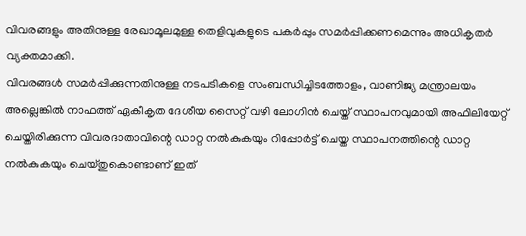വിവരങ്ങളും അതിനുള്ള രേഖാമൂലമുള്ള തെളിവുകളുടെ പകർപ്പും സമർപ്പിക്കണമെന്നും അധികൃതർ വ്യക്തമാക്കി.
വിവരങ്ങൾ സമർപ്പിക്കുന്നതിനുള്ള നടപടികളെ സംബന്ധിച്ചിടത്തോളം, വാണിജ്യ മന്ത്രാലയം അല്ലെങ്കിൽ നാഫത്ത് ഏകീകൃത ദേശീയ സൈറ്റ് വഴി ലോഗിൻ ചെയ്ത് സ്ഥാപനവുമായി അഫിലിയേറ്റ് ചെയ്തിരിക്കുന്ന വിവരദാതാവിന്റെ ഡാറ്റ നൽകുകയും റിപ്പോർട്ട് ചെയ്ത സ്ഥാപനത്തിന്റെ ഡാറ്റ നൽകുകയും ചെയ്തുകൊണ്ടാണ് ഇത്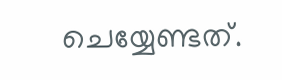ചെയ്യേണ്ടത്.